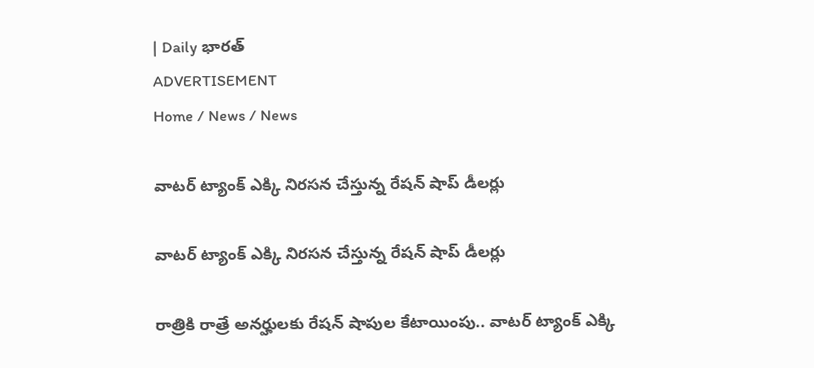| Daily భారత్
ADVERTISEMENT
Home / News / News

వాటర్ ట్యాంక్ ఎక్కి నిరసన చేస్తున్న రేషన్ షాప్ డీలర్లు

వాటర్ ట్యాంక్ ఎక్కి నిరసన చేస్తున్న రేషన్ షాప్ డీలర్లు

రాత్రికి రాత్రే అనర్హులకు రేషన్‌ షాపుల కేటాయింపు.. వాటర్ ట్యాంక్ ఎక్కి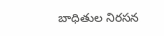బాధితుల నిరసన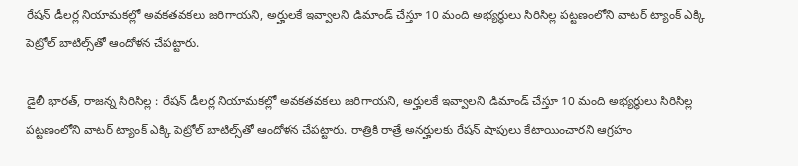రేషన్ డీలర్ల నియామకల్లో అవకతవకలు జరిగాయని, అర్హులకే ఇవ్వాలని డిమాండ్ చేస్తూ 10 మంది అభ్యర్థులు సిరిసిల్ల పట్టణంలోని వాటర్ ట్యాంక్ ఎక్కి పెట్రోల్‌ బాటిల్స్‌తో ఆందోళన చేపట్టారు.

డైలీ భారత్, రాజన్న సిరిసిల్ల : రేషన్ డీలర్ల నియామకల్లో అవకతవకలు జరిగాయని, అర్హులకే ఇవ్వాలని డిమాండ్ చేస్తూ 10 మంది అభ్యర్థులు సిరిసిల్ల పట్టణంలోని వాటర్ ట్యాంక్ ఎక్కి పెట్రోల్‌ బాటిల్స్‌తో ఆందోళన చేపట్టారు. రాత్రికి రాత్రే అనర్హులకు రేషన్ షాపులు కేటాయించారని ఆగ్రహం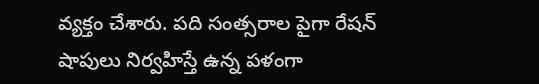వ్యక్తం చేశారు. పది సంత్సరాల పైగా రేషన్ షాపులు నిర్వహిస్తే ఉన్న పళంగా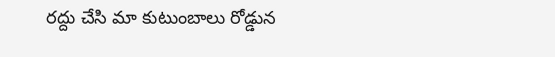రద్దు చేసి మా కుటుంబాలు రోడ్డున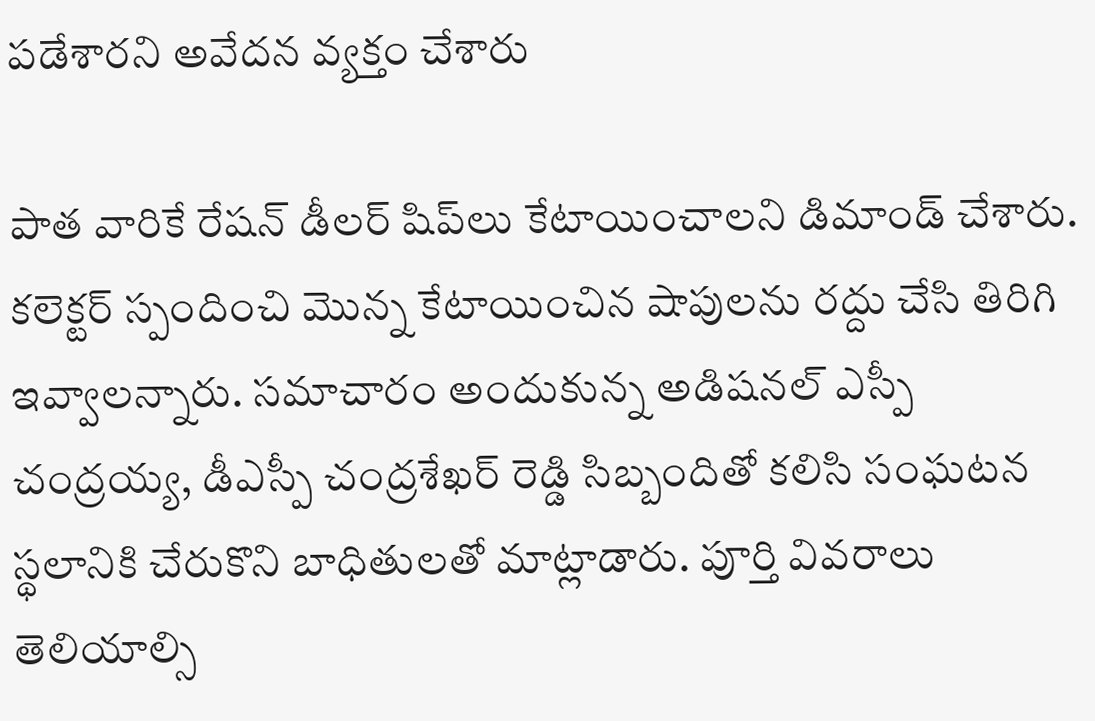పడేశారని అవేదన వ్యక్తం చేశారు

పాత వారికే రేషన్ డీలర్‌ షిప్‌లు కేటాయించాలని డిమాండ్ చేశారు. కలెక్టర్ స్పందించి మొన్న కేటాయించిన షాపులను రద్దు చేసి తిరిగి ఇవ్వాలన్నారు. సమాచారం అందుకున్న అడిషనల్ ఎస్పీ చంద్రయ్య, డీఎస్పీ చంద్రశేఖర్ రెడ్డి సిబ్బందితో కలిసి సంఘటన స్థలానికి చేరుకొని బాధితులతో మాట్లాడారు. పూర్తి వివరాలు తెలియాల్సి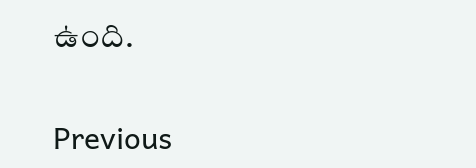ఉంది.

Previous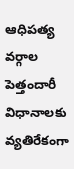ఆధిపత్య వర్గాల పెత్తందారీ విధానాలకు వ్యతిరేకంగా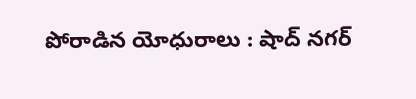పోరాడిన యోధురాలు : షాద్ నగర్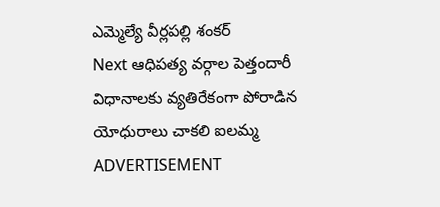ఎమ్మెల్యే వీర్లపల్లి శంకర్
Next ఆధిపత్య వర్గాల పెత్తందారీ విధానాలకు వ్యతిరేకంగా పోరాడిన యోధురాలు చాకలి ఐలమ్మ
ADVERTISEMENT